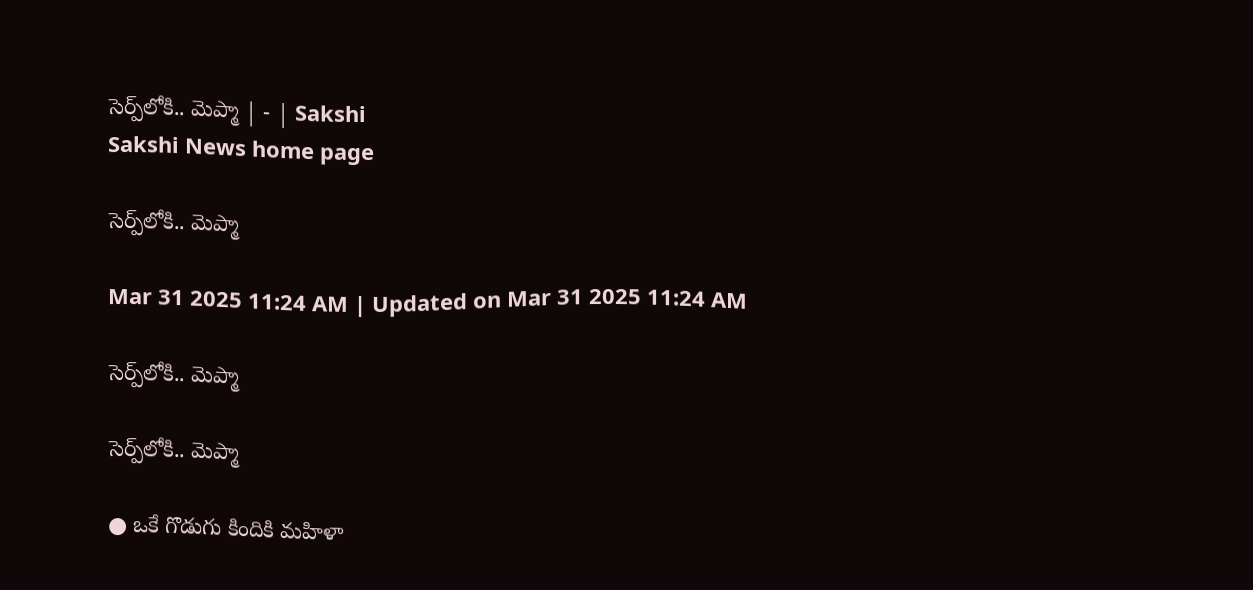సెర్ప్‌లోకి.. మెప్మా | - | Sakshi
Sakshi News home page

సెర్ప్‌లోకి.. మెప్మా

Mar 31 2025 11:24 AM | Updated on Mar 31 2025 11:24 AM

సెర్ప్‌లోకి.. మెప్మా

సెర్ప్‌లోకి.. మెప్మా

● ఒకే గొడుగు కిందికి మహిళా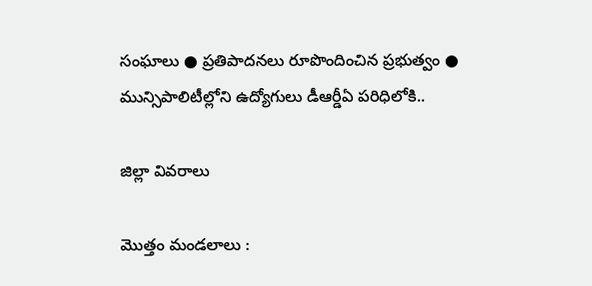సంఘాలు ● ప్రతిపాదనలు రూపొందించిన ప్రభుత్వం ● మున్సిపాలిటీల్లోని ఉద్యోగులు డీఆర్డీఏ పరిధిలోకి..

జిల్లా వివరాలు

మొత్తం మండలాలు :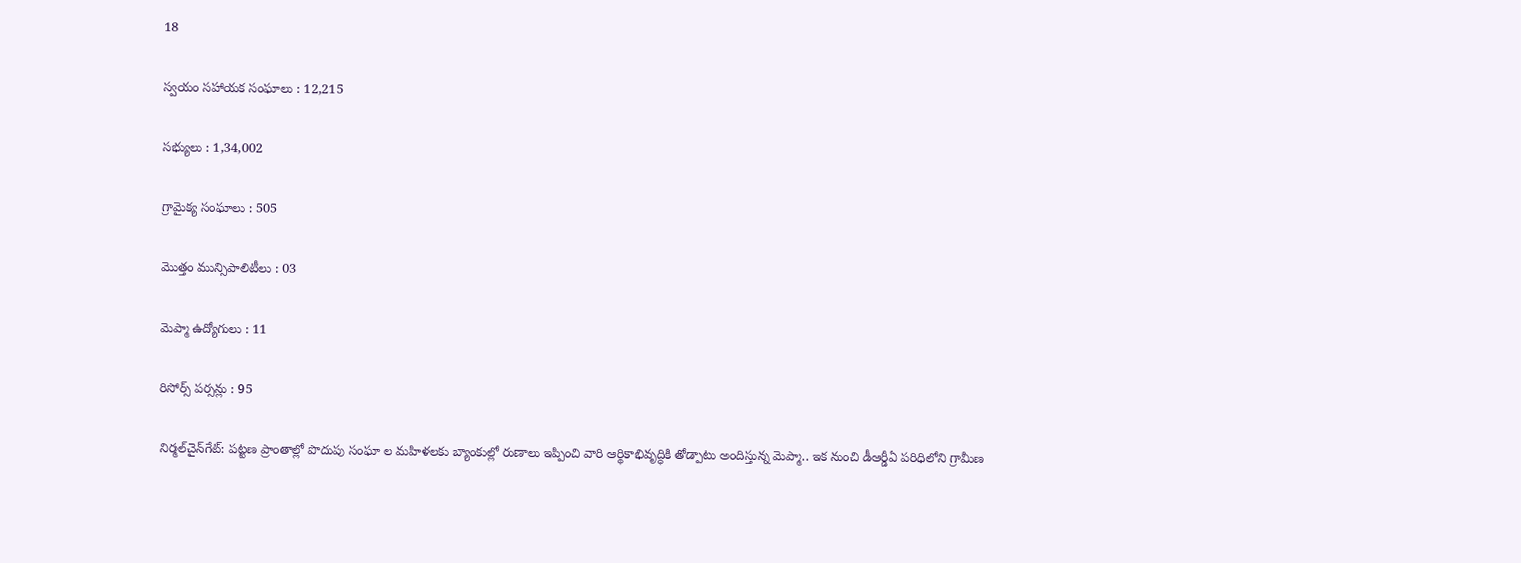18

స్వయం సహాయక సంఘాలు : 12,215

సభ్యులు : 1,34,002

గ్రామైక్య సంఘాలు : 505

మొత్తం మున్సిపాలిటీలు : 03

మెప్మా ఉద్యోగులు : 11

రిసోర్స్‌ పర్సన్లు : 95

నిర్మల్‌చైన్‌గేట్‌: పట్టణ ప్రాంతాల్లో పొదుపు సంఘా ల మహిళలకు బ్యాంకుల్లో రుణాలు ఇప్పించి వారి ఆర్థికాభివృద్ధికి తోడ్పాటు అందిస్తున్న మెప్మా.. ఇక నుంచి డీఆర్డీఏ పరిధిలోని గ్రామీణ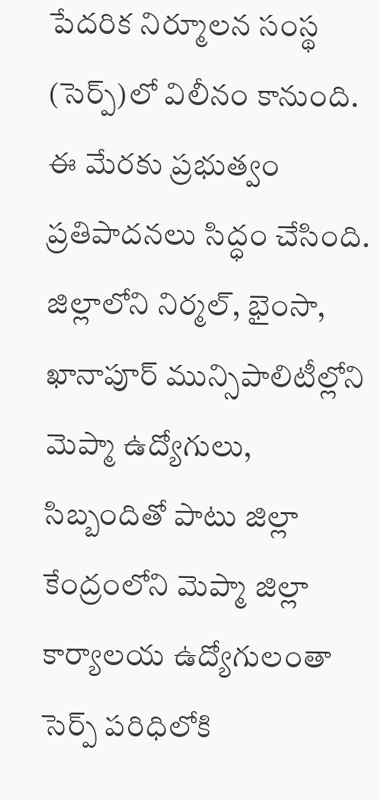పేదరిక నిర్మూలన సంస్థ (సెర్ప్‌)లో విలీనం కానుంది. ఈ మేరకు ప్రభుత్వం ప్రతిపాదనలు సిద్ధం చేసింది. జిల్లాలోని నిర్మల్‌, భైంసా, ఖానాపూర్‌ మున్సిపాలిటీల్లోని మెప్మా ఉద్యోగులు, సిబ్బందితో పాటు జిల్లా కేంద్రంలోని మెప్మా జిల్లా కార్యాలయ ఉద్యోగులంతా సెర్ప్‌ పరిధిలోకి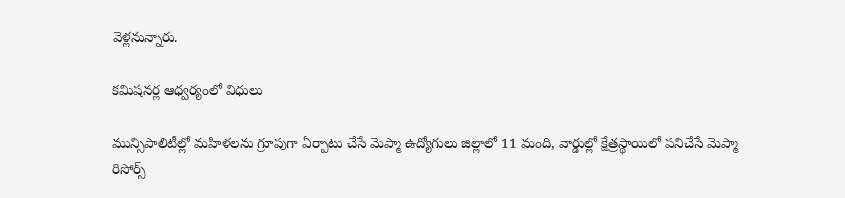వెళ్లనున్నారు.

కమిషనర్ల ఆధ్వర్యంలో విధులు

మున్సిపాలిటీల్లో మహిళలను గ్రూపుగా ఏర్పాటు చేసే మెప్మా ఉద్యోగులు జిల్లాలో 11 మంది, వార్డుల్లో క్షేత్రస్థాయిలో పనిచేసే మెప్మా రిసోర్స్‌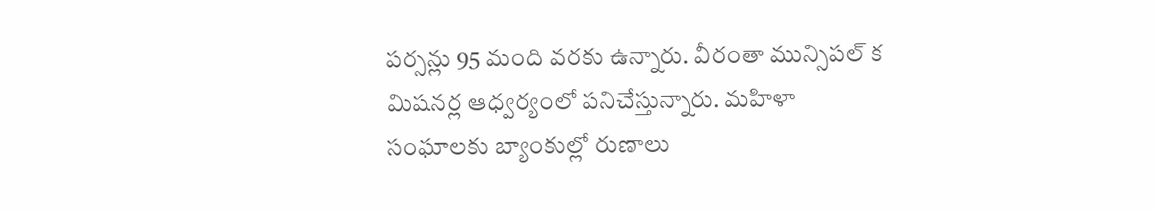పర్సన్లు 95 మంది వరకు ఉన్నారు. వీరంతా మున్సిపల్‌ క మిషనర్ల ఆధ్వర్యంలో పనిచేస్తున్నారు. మహిళా సంఘాలకు బ్యాంకుల్లో రుణాలు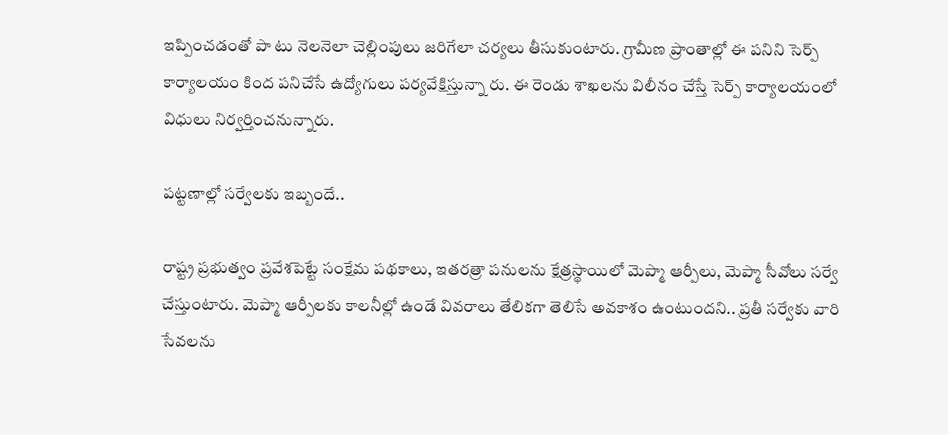ఇప్పించడంతో పా టు నెలనెలా చెల్లింపులు జరిగేలా చర్యలు తీసుకుంటారు. గ్రామీణ ప్రాంతాల్లో ఈ పనిని సెర్ప్‌ కార్యాలయం కింద పనిచేసే ఉద్యోగులు పర్యవేక్షిస్తున్నా రు. ఈ రెండు శాఖలను విలీనం చేస్తే సెర్ప్‌ కార్యాలయంలో విధులు నిర్వర్తించనున్నారు.

పట్టణాల్లో సర్వేలకు ఇబ్బందే..

రాష్ట్ర ప్రభుత్వం ప్రవేశపెట్టే సంక్షేమ పథకాలు, ఇతరత్రా పనులను క్షేత్రస్థాయిలో మెప్మా ఆర్పీలు, మెప్మా సీవోలు సర్వే చేస్తుంటారు. మెప్మా ఆర్పీలకు కాలనీల్లో ఉండే వివరాలు తేలికగా తెలిసే అవకాశం ఉంటుందని.. ప్రతీ సర్వేకు వారి సేవలను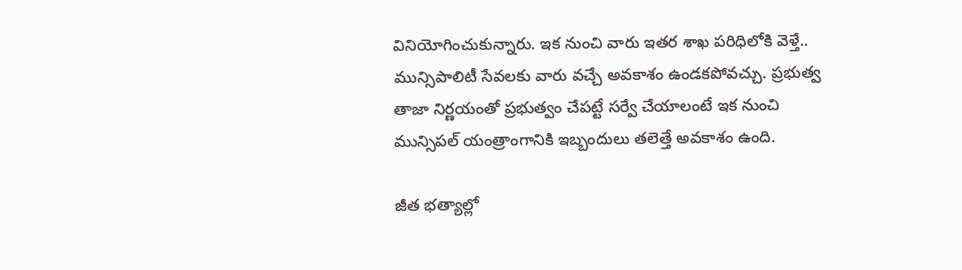వినియోగించుకున్నారు. ఇక నుంచి వారు ఇతర శాఖ పరిధిలోకి వెళ్తే.. మున్సిపాలిటీ సేవలకు వారు వచ్చే అవకాశం ఉండకపోవచ్చు. ప్రభుత్వ తాజా నిర్ణయంతో ప్రభుత్వం చేపట్టే సర్వే చేయాలంటే ఇక నుంచి మున్సిపల్‌ యంత్రాంగానికి ఇబ్బందులు తలెత్తే అవకాశం ఉంది.

జీత భత్యాల్లో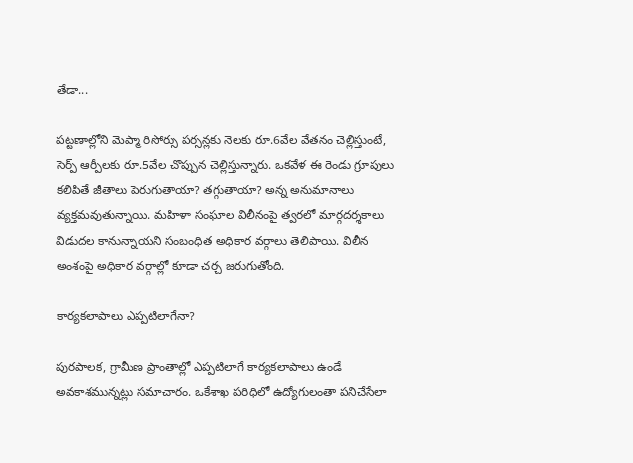తేడా...

పట్టణాల్లోని మెప్మా రిసోర్సు పర్సన్లకు నెలకు రూ.6వేల వేతనం చెల్లిస్తుంటే, సెర్ప్‌ ఆర్పీలకు రూ.5వేల చొప్పున చెల్లిస్తున్నారు. ఒకవేళ ఈ రెండు గ్రూపులు కలిపితే జీతాలు పెరుగుతాయా? తగ్గుతాయా? అన్న అనుమానాలు వ్యక్తమవుతున్నాయి. మహిళా సంఘాల విలీనంపై త్వరలో మార్గదర్శకాలు విడుదల కానున్నాయని సంబంధిత అధికార వర్గాలు తెలిపాయి. విలీన అంశంపై అధికార వర్గాల్లో కూడా చర్చ జరుగుతోంది.

కార్యకలాపాలు ఎప్పటిలాగేనా?

పురపాలక, గ్రామీణ ప్రాంతాల్లో ఎప్పటిలాగే కార్యకలాపాలు ఉండే అవకాశమున్నట్లు సమాచారం. ఒకేశాఖ పరిధిలో ఉద్యోగులంతా పనిచేసేలా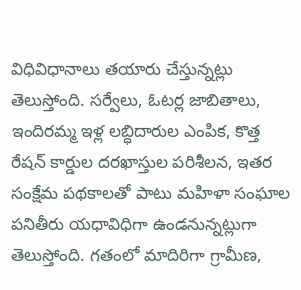విధివిధానాలు తయారు చేస్తున్నట్లు తెలుస్తోంది. సర్వేలు, ఓటర్ల జాబితాలు, ఇందిరమ్మ ఇళ్ల లబ్ధిదారుల ఎంపిక, కొత్త రేషన్‌ కార్డుల దరఖాస్తుల పరిశీలన, ఇతర సంక్షేమ పథకాలతో పాటు మహిళా సంఘాల పనితీరు యధావిధిగా ఉండనున్నట్లుగా తెలుస్తోంది. గతంలో మాదిరిగా గ్రామీణ,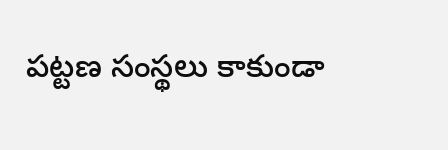పట్టణ సంస్థలు కాకుండా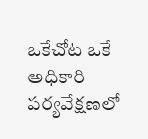ఒకేచోట ఒకే అధికారి పర్యవేక్షణలో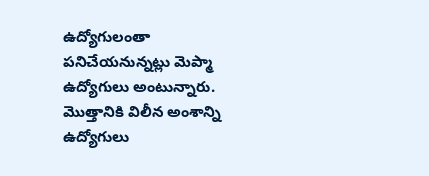ఉద్యోగులంతా పనిచేయనున్నట్లు మెప్మా ఉద్యోగులు అంటున్నారు. మొత్తానికి విలీన అంశాన్ని ఉద్యోగులు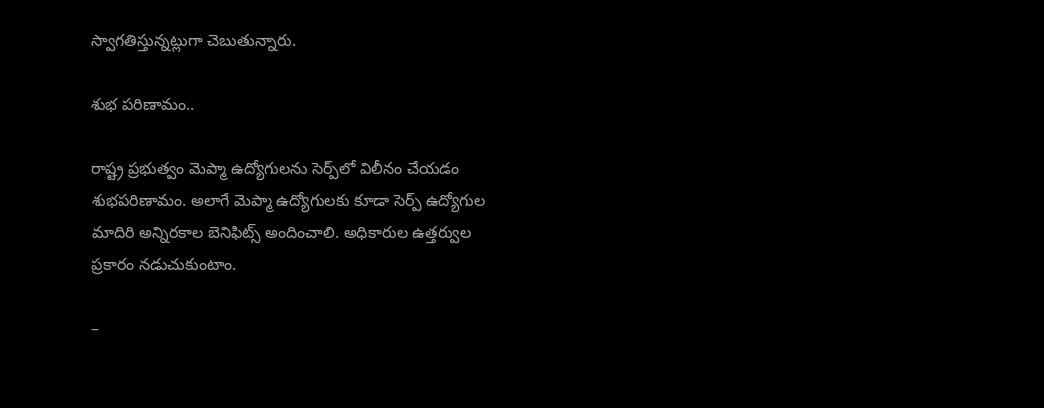స్వాగతిస్తున్నట్లుగా చెబుతున్నారు.

శుభ పరిణామం..

రాష్ట్ర ప్రభుత్వం మెప్మా ఉద్యోగులను సెర్ప్‌లో విలీనం చేయడం శుభపరిణామం. అలాగే మెప్మా ఉద్యోగులకు కూడా సెర్ప్‌ ఉద్యోగుల మాదిరి అన్నిరకాల బెనిఫిట్స్‌ అందించాలి. అధికారుల ఉత్తర్వుల ప్రకారం నడుచుకుంటాం.

–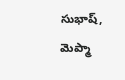సుభాష్‌, మెప్మా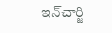ఇన్‌చార్జి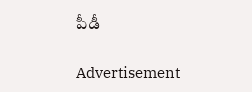పీడీ

Advertisement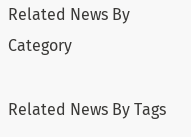Related News By Category

Related News By Tags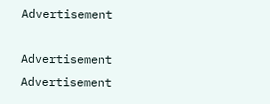Advertisement

Advertisement
Advertisement